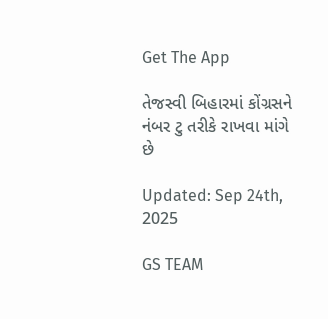Get The App

તેજસ્વી બિહારમાં કોંગ્રસને નંબર ટુ તરીકે રાખવા માંગે છે

Updated: Sep 24th, 2025

GS TEAM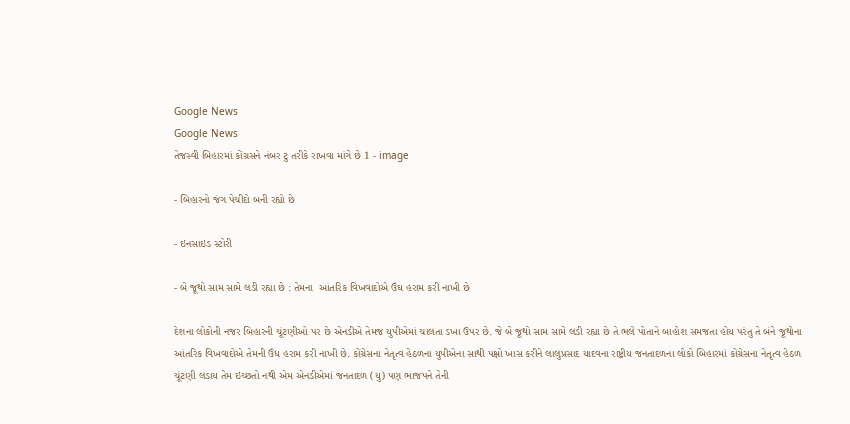Google News
Google News
તેજસ્વી બિહારમાં કોંગ્રસને નંબર ટુ તરીકે રાખવા માંગે છે 1 - image

- બિહારનો જંગ પેચીદો બની રહ્યો છે

- ઇનસાઇડ સ્ટોરી

- બે જૂથો સામ સામે લડી રહ્યા છે : તેમના  આંતરિક વિખવાદોએ ઉંઘ હરામ કરી નાખી છે

દેશના લોકોની નજર બિહારની ચૂંટણીઓ પર છે એનડીએ તેમજ યુપીએમાં ચાલતા ડખા ઉપર છે. જે બે જૂથો સામ સામે લડી રહ્યા છે તે ભલે પોતાને બાહોશ સમજતા હોય પરંતુ તે બંને જૂથોના આંતરિક વિખવાદોએ તેમની ઉંધ હરામ કરી નાખી છે. કોંગ્રેસના નેતૃત્વ હેઠળના યુપીએના સાથી પક્ષો ખાસ કરીને લાલુપ્રસાદ યાદવના રાષ્ટ્રીય જનતાદળના લોકો બિહારમાં કોંગ્રેસના નેતૃત્વ હેઠળ ચૂંટણી લડાય તેમ ઇચ્છતો નથી એમ એનડીએમાં જનતાદળ (યુ) પણ ભાજપને તેની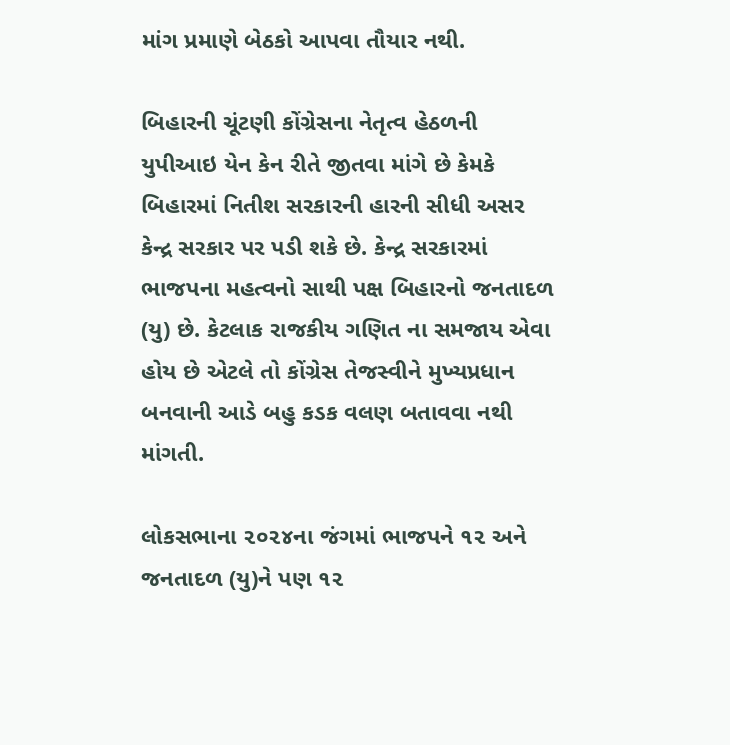માંગ પ્રમાણે બેઠકો આપવા તૌયાર નથી.

બિહારની ચૂંટણી કોંગ્રેસના નેતૃત્વ હેઠળની યુપીઆઇ યેન કેન રીતે જીતવા માંગે છે કેમકે બિહારમાં નિતીશ સરકારની હારની સીધી અસર કેન્દ્ર સરકાર પર પડી શકે છે. કેન્દ્ર સરકારમાં ભાજપના મહત્વનો સાથી પક્ષ બિહારનો જનતાદળ (યુ) છે. કેટલાક રાજકીય ગણિત ના સમજાય એવા હોય છે એટલે તો કોંગ્રેસ તેજસ્વીને મુખ્યપ્રધાન બનવાની આડે બહુ કડક વલણ બતાવવા નથી માંગતી.

લોકસભાના ૨૦૨૪ના જંગમાં ભાજપને ૧૨ અને જનતાદળ (યુ)ને પણ ૧૨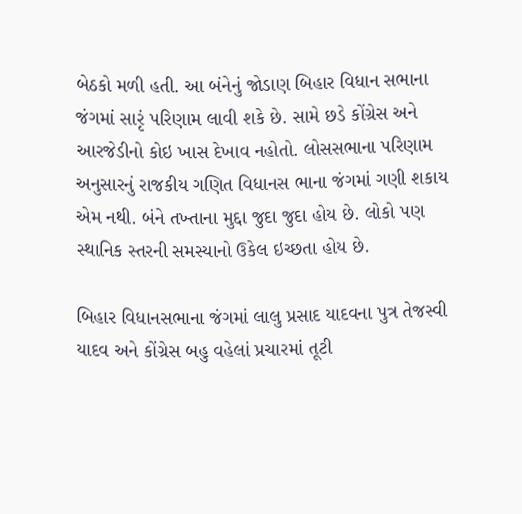બેઠકો મળી હતી. આ બંનેનું જોડાણ બિહાર વિધાન સભાના જંગમાં સારૃં પરિણામ લાવી શકે છે. સામે છડે કોંગ્રેસ અને આરજેડીનો કોઇ ખાસ દેખાવ નહોતો. લોસસભાના પરિણામ અનુસારનું રાજકીય ગણિત વિધાનસ ભાના જંગમાં ગણી શકાય એમ નથી. બંને તખ્તાના મુદ્દા જુદા જુદા હોય છે. લોકો પણ સ્થાનિક સ્તરની સમસ્યાનો ઉકેલ ઇચ્છતા હોય છે.

બિહાર વિધાનસભાના જંગમાં લાલુ પ્રસાદ યાદવના પુત્ર તેજસ્વી યાદવ અને કોંગ્રેસ બહુ વહેલાં પ્રચારમાં તૂટી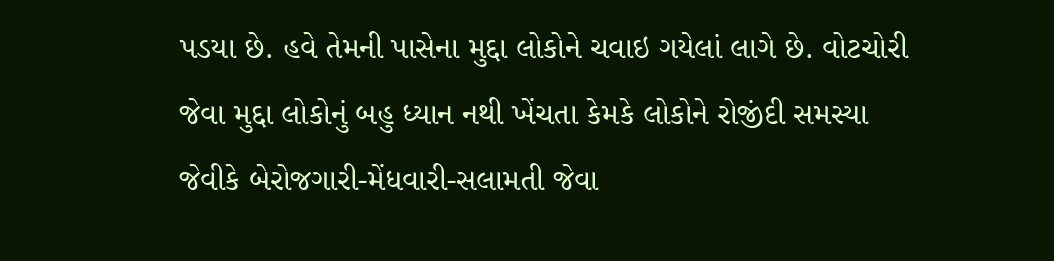પડયા છે. હવે તેમની પાસેના મુદ્દા લોકોને ચવાઇ ગયેલાં લાગે છે. વોટચોરી જેવા મુદ્દા લોકોનું બહુ ધ્યાન નથી ખેંચતા કેમકે લોકોને રોજીંદી સમસ્યા જેવીકે બેરોજગારી-મેંધવારી-સલામતી જેવા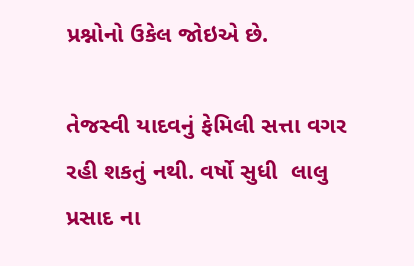પ્રશ્નોનો ઉકેલ જોઇએ છે.

તેજસ્વી યાદવનું ફેમિલી સત્તા વગર રહી શકતું નથી. વર્ષો સુધી  લાલુ પ્રસાદ ના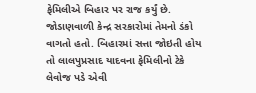ફેમિલીએ બિહાર પર રાજ કર્યું છે. જોડાણવાળી કેન્દ્ર સરકારોમાં તેમનો ડંકો વાગતો હતો. બિહારમાં સત્તા જોઇતી હોય તો લાલપુપ્રસાદ યાદવના ફેમિલીનો ટેકે લેવોજ પડે એવી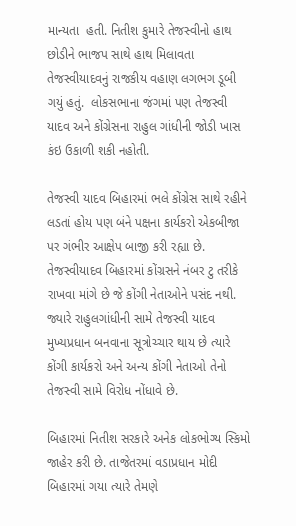માન્યતા  હતી. નિતીશ કુમારે તેજસ્વીનો હાથ છોડીને ભાજપ સાથે હાથ મિલાવતા તેજસ્વીયાદવનું રાજકીય વહાણ લગભગ ડૂબી ગયું હતું.  લોકસભાના જંગમાં પણ તેજસ્વી યાદવ અને કોંગ્રેસના રાહુલ ગાંધીની જોડી ખાસ કંઇ ઉકાળી શકી નહોતી.

તેજસ્વી યાદવ બિહારમાં ભલે કોંગ્રેસ સાથે રહીને લડતાં હોય પણ બંને પક્ષના કાર્યકરો એકબીજા પર ગંભીર આક્ષેપ બાજી કરી રહ્યા છે. તેજસ્વીયાદવ બિહારમાં કોંગ્રસને નંબર ટુ તરીકે રાખવા માંગે છે જે કોંગી નેતાઓને પસંદ નથી. જ્યારે રાહુલગાંધીની સામે તેજસ્વી યાદવ મુખ્યપ્રધાન બનવાના સૂત્રોચ્ચાર થાય છે ત્યારે કોંગી કાર્યકરો અને અન્ય કોંગી નેતાઓ તેનો તેજસ્વી સામે વિરોધ નોંધાવે છે.

બિહારમાં નિતીશ સરકારે અનેક લોકભોગ્ય સ્કિમો જાહેર કરી છે. તાજેતરમાં વડાપ્રધાન મોદી બિહારમાં ગયા ત્યારે તેમણે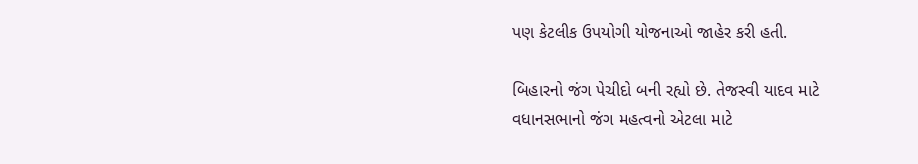પણ કેટલીક ઉપયોગી યોજનાઓ જાહેર કરી હતી.

બિહારનો જંગ પેચીદો બની રહ્યો છે. તેજસ્વી યાદવ માટે વધાનસભાનો જંગ મહત્વનો એટલા માટે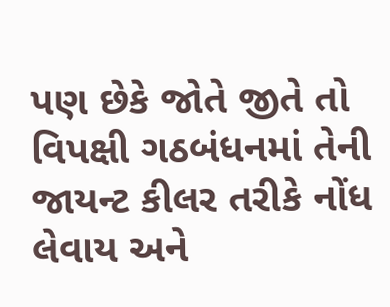પણ છેકે જોતે જીતે તો વિપક્ષી ગઠબંધનમાં તેની જાયન્ટ કીલર તરીકે નોંધ લેવાય અને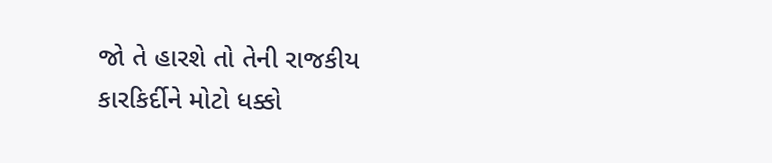જો તે હારશે તો તેની રાજકીય કારકિર્દીને મોટો ધક્કો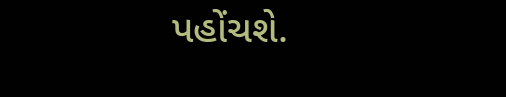પહોંચશે.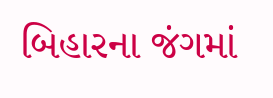બિહારના જંગમાં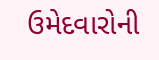ઉમેદવારોની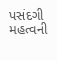પસંદગી મહત્વની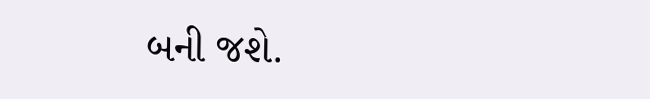બની જશે.